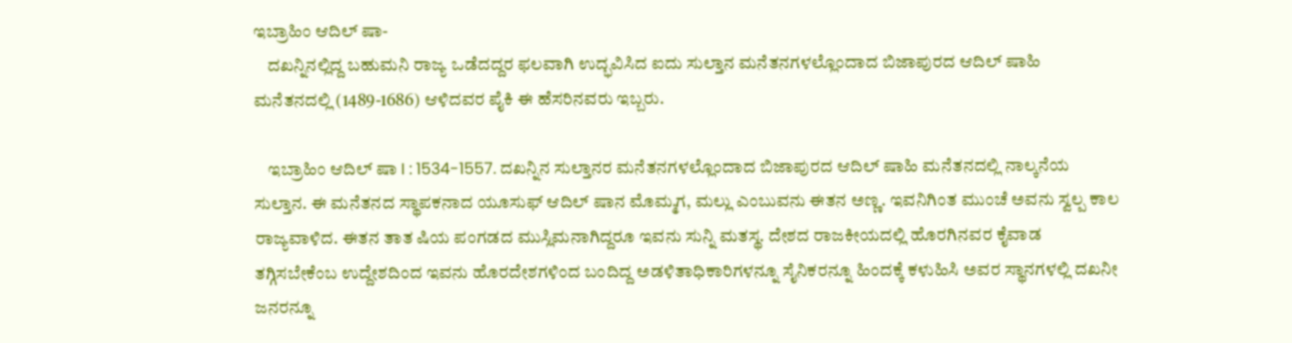ಇಬ್ರಾಹಿಂ ಆದಿಲ್ ಷಾ-
    ದಖನ್ನಿನಲ್ಲಿದ್ದ ಬಹುಮನಿ ರಾಜ್ಯ ಒಡೆದದ್ದರ ಫಲವಾಗಿ ಉದ್ಭವಿಸಿದ ಐದು ಸುಲ್ತಾನ ಮನೆತನಗಳಲ್ಲೊಂದಾದ ಬಿಜಾಪುರದ ಆದಿಲ್ ಷಾಹಿ ಮನೆತನದಲ್ಲಿ (1489-1686) ಆಳಿದವರ ಪೈಕಿ ಈ ಹೆಸರಿನವರು ಇಬ್ಬರು.

    ಇಬ್ರಾಹಿಂ ಆದಿಲ್ ಷಾ I : 1534-1557. ದಖನ್ನಿನ ಸುಲ್ತಾನರ ಮನೆತನಗಳಲ್ಲೊಂದಾದ ಬಿಜಾಪುರದ ಆದಿಲ್ ಷಾಹಿ ಮನೆತನದಲ್ಲಿ ನಾಲ್ಕನೆಯ ಸುಲ್ತಾನ. ಈ ಮನೆತನದ ಸ್ಥಾಪಕನಾದ ಯೂಸುಫ್ ಆದಿಲ್ ಷಾನ ಮೊಮ್ಮಗ, ಮಲ್ಲು ಎಂಬುವನು ಈತನ ಅಣ್ಣ. ಇವನಿಗಿಂತ ಮುಂಚೆ ಅವನು ಸ್ವಲ್ಪ ಕಾಲ ರಾಜ್ಯವಾಳಿದ. ಈತನ ತಾತ ಷಿಯ ಪಂಗಡದ ಮುಸ್ಲಿಮನಾಗಿದ್ದರೂ ಇವನು ಸುನ್ನಿ ಮತಸ್ಥ. ದೇಶದ ರಾಜಕೀಯದಲ್ಲಿ ಹೊರಗಿನವರ ಕೈವಾಡ ತಗ್ಗಿಸಬೇಕೆಂಬ ಉದ್ದೇಶದಿಂದ ಇವನು ಹೊರದೇಶಗಳಿಂದ ಬಂದಿದ್ದ ಅಡಳಿತಾಧಿಕಾರಿಗಳನ್ನೂ ಸೈನಿಕರನ್ನೂ ಹಿಂದಕ್ಕೆ ಕಳುಹಿಸಿ ಅವರ ಸ್ಥಾನಗಳಲ್ಲಿ ದಖನೀ ಜನರನ್ನೂ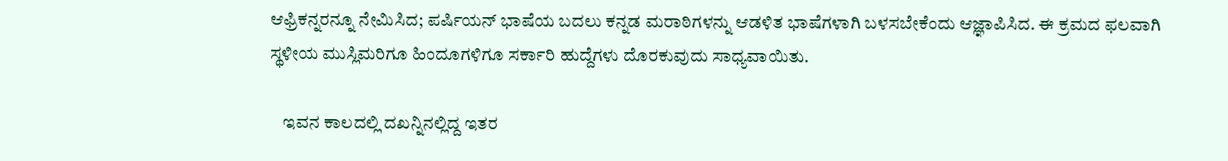ಆಫ್ರಿಕನ್ನರನ್ನೂ ನೇಮಿಸಿದ; ಪರ್ಷಿಯನ್ ಭಾಷೆಯ ಬದಲು ಕನ್ನಡ ಮರಾಠಿಗಳನ್ನು ಆಡಳಿತ ಭಾಷೆಗಳಾಗಿ ಬಳಸಬೇಕೆಂದು ಆಜ್ಞಾಪಿಸಿದ. ಈ ಕ್ರಮದ ಫಲವಾಗಿ ಸ್ಥಳೀಯ ಮುಸ್ಲಿಮರಿಗೂ ಹಿಂದೂಗಳಿಗೂ ಸರ್ಕಾರಿ ಹುದ್ದೆಗಳು ದೊರಕುವುದು ಸಾಧ್ಯವಾಯಿತು.

    ಇವನ ಕಾಲದಲ್ಲಿ ದಖನ್ನಿನಲ್ಲಿದ್ದ ಇತರ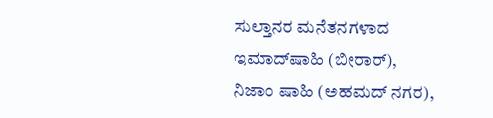ಸುಲ್ತಾನರ ಮನೆತನಗಳಾದ ಇಮಾದ್‍ಷಾಹಿ (ಬೀರಾರ್), ನಿಜಾಂ ಷಾಹಿ (ಅಹಮದ್ ನಗರ),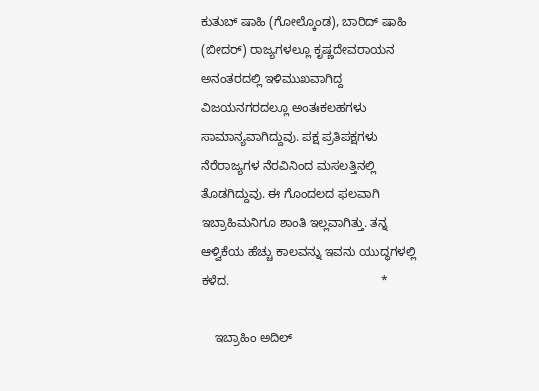ಕುತುಬ್ ಷಾಹಿ (ಗೋಲ್ಕೊಂಡ), ಬಾರಿದ್ ಷಾಹಿ (ಬೀದರ್) ರಾಜ್ಯಗಳಲ್ಲೂ ಕೃಷ್ಣದೇವರಾಯನ ಅನಂತರದಲ್ಲಿ ಇಳಿಮುಖವಾಗಿದ್ದ ವಿಜಯನಗರದಲ್ಲೂ ಅಂತಃಕಲಹಗಳು ಸಾಮಾನ್ಯವಾಗಿದ್ದುವು. ಪಕ್ಷ ಪ್ರತಿಪಕ್ಷಗಳು ನೆರೆರಾಜ್ಯಗಳ ನೆರವಿನಿಂದ ಮಸಲತ್ತಿನಲ್ಲಿ ತೊಡಗಿದ್ದುವು. ಈ ಗೊಂದಲದ ಫಲವಾಗಿ ಇಬ್ರಾಹಿಮನಿಗೂ ಶಾಂತಿ ಇಲ್ಲವಾಗಿತ್ತು. ತನ್ನ ಆಳ್ವಿಕೆಯ ಹೆಚ್ಚು ಕಾಲವನ್ನು ಇವನು ಯುದ್ಧಗಳಲ್ಲಿ ಕಳೆದ.                                            *

    ಇಬ್ರಾಹಿಂ ಅದಿಲ್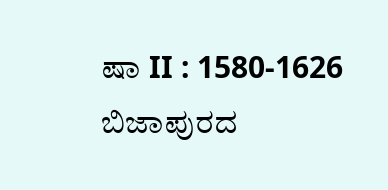ಷಾ II : 1580-1626 ಬಿಜಾಪುರದ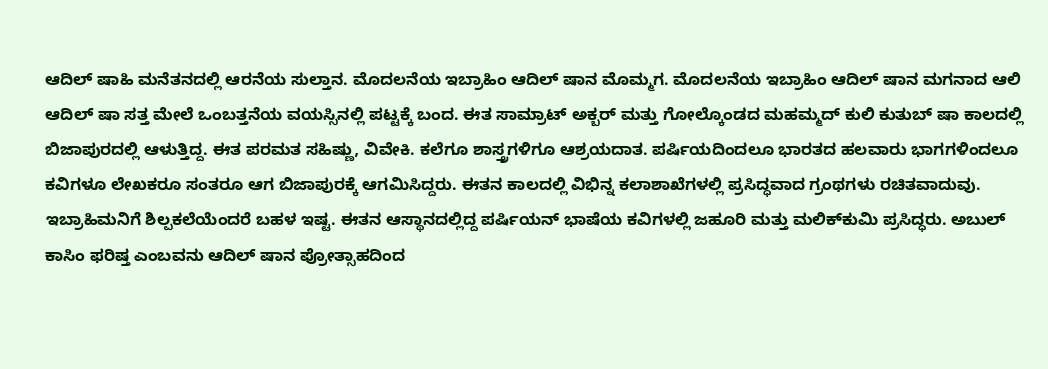ಆದಿಲ್ ಷಾಹಿ ಮನೆತನದಲ್ಲಿ ಆರನೆಯ ಸುಲ್ತಾನ. ಮೊದಲನೆಯ ಇಬ್ರಾಹಿಂ ಆದಿಲ್ ಷಾನ ಮೊಮ್ಮಗ. ಮೊದಲನೆಯ ಇಬ್ರಾಹಿಂ ಆದಿಲ್ ಷಾನ ಮಗನಾದ ಆಲಿ ಆದಿಲ್ ಷಾ ಸತ್ತ ಮೇಲೆ ಒಂಬತ್ತನೆಯ ವಯಸ್ಸಿನಲ್ಲಿ ಪಟ್ಟಕ್ಕೆ ಬಂದ. ಈತ ಸಾಮ್ರಾಟ್ ಅಕ್ಬರ್ ಮತ್ತು ಗೋಲ್ಕೊಂಡದ ಮಹಮ್ಮದ್ ಕುಲಿ ಕುತುಬ್ ಷಾ ಕಾಲದಲ್ಲಿ ಬಿಜಾಪುರದಲ್ಲಿ ಆಳುತ್ತಿದ್ದ. ಈತ ಪರಮತ ಸಹಿಷ್ಣು, ವಿವೇಕಿ. ಕಲೆಗೂ ಶಾಸ್ತ್ರಗಳಿಗೂ ಆಶ್ರಯದಾತ. ಪರ್ಷಿಯದಿಂದಲೂ ಭಾರತದ ಹಲವಾರು ಭಾಗಗಳಿಂದಲೂ ಕವಿಗಳೂ ಲೇಖಕರೂ ಸಂತರೂ ಆಗ ಬಿಜಾಪುರಕ್ಕೆ ಆಗಮಿಸಿದ್ದರು. ಈತನ ಕಾಲದಲ್ಲಿ ವಿಭಿನ್ನ ಕಲಾಶಾಖೆಗಳಲ್ಲಿ ಪ್ರಸಿದ್ಧವಾದ ಗ್ರಂಥಗಳು ರಚಿತವಾದುವು. ಇಬ್ರಾಹಿಮನಿಗೆ ಶಿಲ್ಪಕಲೆಯೆಂದರೆ ಬಹಳ ಇಷ್ಟ. ಈತನ ಆಸ್ಥಾನದಲ್ಲಿದ್ದ ಪರ್ಷಿಯನ್ ಭಾಷೆಯ ಕವಿಗಳಲ್ಲಿ ಜಹೂರಿ ಮತ್ತು ಮಲಿಕ್‍ಕುಮಿ ಪ್ರಸಿದ್ಧರು. ಅಬುಲ್ ಕಾಸಿಂ ಫರಿಷ್ತ ಎಂಬವನು ಆದಿಲ್ ಷಾನ ಪ್ರೋತ್ಸಾಹದಿಂದ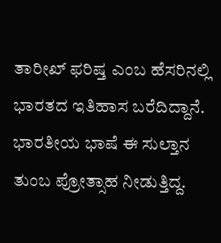ತಾರೀಖ್ ಫರಿಷ್ತ ಎಂಬ ಹೆಸರಿನಲ್ಲಿ ಭಾರತದ ಇತಿಹಾಸ ಬರೆದಿದ್ದಾನೆ. ಭಾರತೀಯ ಭಾಷೆ ಈ ಸುಲ್ತಾನ ತುಂಬ ಪ್ರೋತ್ಸಾಹ ನೀಡುತ್ತಿದ್ದ.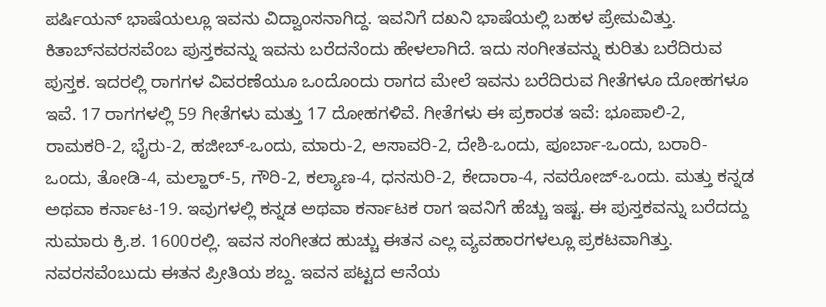ಪರ್ಷಿಯನ್ ಭಾಷೆಯಲ್ಲೂ ಇವನು ವಿದ್ವಾಂಸನಾಗಿದ್ದ. ಇವನಿಗೆ ದಖನಿ ಭಾಷೆಯಲ್ಲಿ ಬಹಳ ಪ್ರೇಮವಿತ್ತು. ಕಿತಾಬ್‍ನವರಸವೆಂಬ ಪುಸ್ತಕವನ್ನು ಇವನು ಬರೆದನೆಂದು ಹೇಳಲಾಗಿದೆ. ಇದು ಸಂಗೀತವನ್ನು ಕುರಿತು ಬರೆದಿರುವ ಪುಸ್ತಕ. ಇದರಲ್ಲಿ ರಾಗಗಳ ವಿವರಣೆಯೂ ಒಂದೊಂದು ರಾಗದ ಮೇಲೆ ಇವನು ಬರೆದಿರುವ ಗೀತೆಗಳೂ ದೋಹಗಳೂ ಇವೆ. 17 ರಾಗಗಳಲ್ಲಿ 59 ಗೀತೆಗಳು ಮತ್ತು 17 ದೋಹಗಳಿವೆ. ಗೀತೆಗಳು ಈ ಪ್ರಕಾರತ ಇವೆ: ಭೂಪಾಲಿ-2, ರಾಮಕರಿ-2, ಭೈರು-2, ಹಜೀಬ್-ಒಂದು, ಮಾರು-2, ಅಸಾವರಿ-2, ದೇಶಿ-ಒಂದು, ಪೂರ್ಬಾ-ಒಂದು, ಬರಾರಿ-ಒಂದು, ತೋಡಿ-4, ಮಲ್ಹಾರ್-5, ಗೌರಿ-2, ಕಲ್ಯಾಣ-4, ಧನಸುರಿ-2, ಕೇದಾರಾ-4, ನವರೋಜ್-ಒಂದು. ಮತ್ತು ಕನ್ನಡ ಅಥವಾ ಕರ್ನಾಟ-19. ಇವುಗಳಲ್ಲಿ ಕನ್ನಡ ಅಥವಾ ಕರ್ನಾಟಕ ರಾಗ ಇವನಿಗೆ ಹೆಚ್ಚು ಇಷ್ಟ. ಈ ಪುಸ್ತಕವನ್ನು ಬರೆದದ್ದು ಸುಮಾರು ಕ್ರಿ.ಶ. 1600ರಲ್ಲಿ. ಇವನ ಸಂಗೀತದ ಹುಚ್ಚು ಈತನ ಎಲ್ಲ ವ್ಯವಹಾರಗಳಲ್ಲೂ ಪ್ರಕಟವಾಗಿತ್ತು. ನವರಸವೆಂಬುದು ಈತನ ಪ್ರೀತಿಯ ಶಬ್ದ. ಇವನ ಪಟ್ಟದ ಆನೆಯ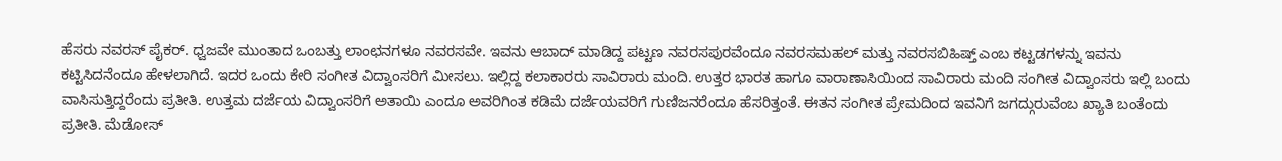ಹೆಸರು ನವರಸ್ ಪೈಕರ್. ಧ್ವಜವೇ ಮುಂತಾದ ಒಂಬತ್ತು ಲಾಂಛನಗಳೂ ನವರಸವೇ. ಇವನು ಆಬಾದ್ ಮಾಡಿದ್ದ ಪಟ್ಟಣ ನವರಸಪುರವೆಂದೂ ನವರಸಮಹಲ್ ಮತ್ತು ನವರಸಬಿಹಿಷ್ತ್ ಎಂಬ ಕಟ್ಟಡಗಳನ್ನು ಇವನು ಕಟ್ಟಿಸಿದನೆಂದೂ ಹೇಳಲಾಗಿದೆ. ಇದರ ಒಂದು ಕೇರಿ ಸಂಗೀತ ವಿದ್ವಾಂಸರಿಗೆ ಮೀಸಲು. ಇಲ್ಲಿದ್ದ ಕಲಾಕಾರರು ಸಾವಿರಾರು ಮಂದಿ. ಉತ್ತರ ಭಾರತ ಹಾಗೂ ವಾರಾಣಾಸಿಯಿಂದ ಸಾವಿರಾರು ಮಂದಿ ಸಂಗೀತ ವಿದ್ವಾಂಸರು ಇಲ್ಲಿ ಬಂದು ವಾಸಿಸುತ್ತಿದ್ದರೆಂದು ಪ್ರತೀತಿ. ಉತ್ತಮ ದರ್ಜೆಯ ವಿದ್ವಾಂಸರಿಗೆ ಅತಾಯಿ ಎಂದೂ ಅವರಿಗಿಂತ ಕಡಿಮೆ ದರ್ಜೆಯವರಿಗೆ ಗುಣಿಜನರೆಂದೂ ಹೆಸರಿತ್ತಂತೆ. ಈತನ ಸಂಗೀತ ಪ್ರೇಮದಿಂದ ಇವನಿಗೆ ಜಗದ್ಗುರುವೆಂಬ ಖ್ಯಾತಿ ಬಂತೆಂದು ಪ್ರತೀತಿ. ಮೆಡೋಸ್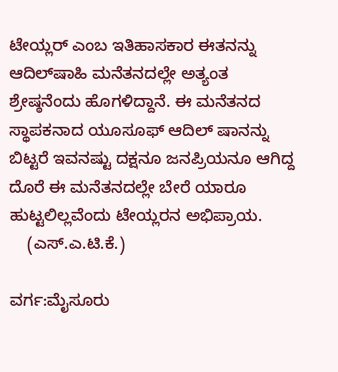ಟೇಯ್ಲರ್ ಎಂಬ ಇತಿಹಾಸಕಾರ ಈತನನ್ನು ಆದಿಲ್‍ಷಾಹಿ ಮನೆತನದಲ್ಲೇ ಅತ್ಯಂತ ಶ್ರೇಷ್ಠನೆಂದು ಹೊಗಳಿದ್ದಾನೆ. ಈ ಮನೆತನದ ಸ್ಥಾಪಕನಾದ ಯೂಸೂಫ್ ಆದಿಲ್ ಷಾನನ್ನು ಬಿಟ್ಟರೆ ಇವನಷ್ಟು ದಕ್ಷನೂ ಜನಪ್ರಿಯನೂ ಆಗಿದ್ದ ದೊರೆ ಈ ಮನೆತನದಲ್ಲೇ ಬೇರೆ ಯಾರೂ ಹುಟ್ಟಲಿಲ್ಲವೆಂದು ಟೇಯ್ಲರನ ಅಭಿಪ್ರಾಯ.
    (ಎಸ್.ಎ.ಟಿ.ಕೆ.)

ವರ್ಗ:ಮೈಸೂರು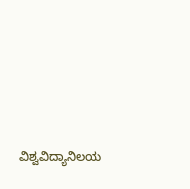ವಿಶ್ವವಿದ್ಯಾನಿಲಯ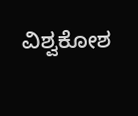ವಿಶ್ವಕೋಶ